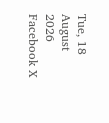Tue, 18 August 2026
Facebook X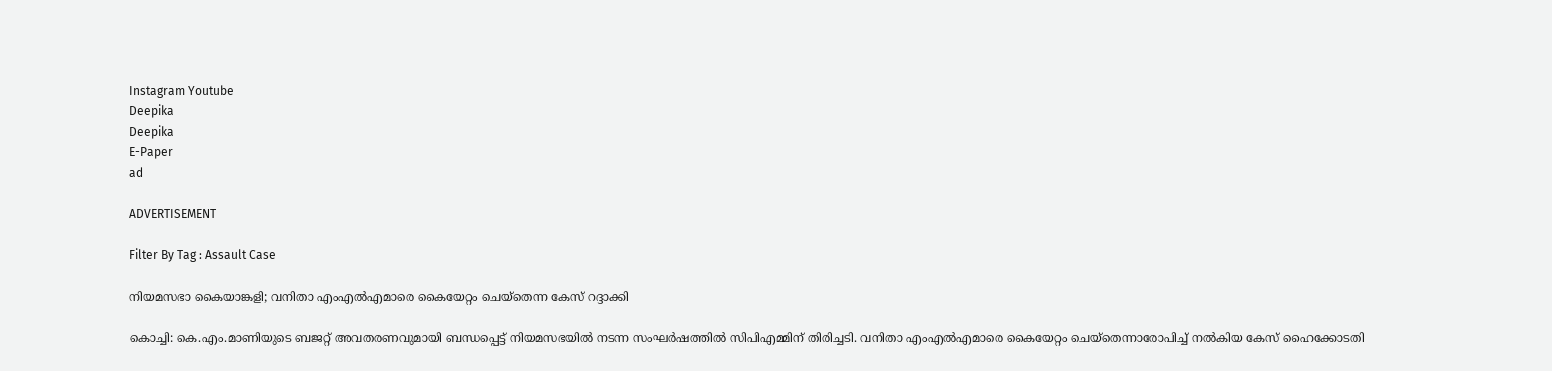Instagram Youtube
Deepika
Deepika
E-Paper
ad

ADVERTISEMENT

Filter By Tag : Assault Case

നിയമസഭാ കൈയാങ്കളി; വനിതാ എംഎൽഎമാരെ കൈയേറ്റം ചെയ്തെന്ന കേസ് റദ്ദാക്കി

കൊച്ചി: കെ.എം.മാണിയുടെ ബജറ്റ് അവതരണവുമായി ബന്ധപ്പെട്ട് നിയമസഭയിൽ നടന്ന സംഘർഷത്തിൽ സിപിഎമ്മിന് തിരിച്ചടി. വനിതാ എംഎൽഎമാരെ കൈയേറ്റം ചെയ്തെന്നാരോപിച്ച് നൽകിയ കേസ് ഹൈക്കോടതി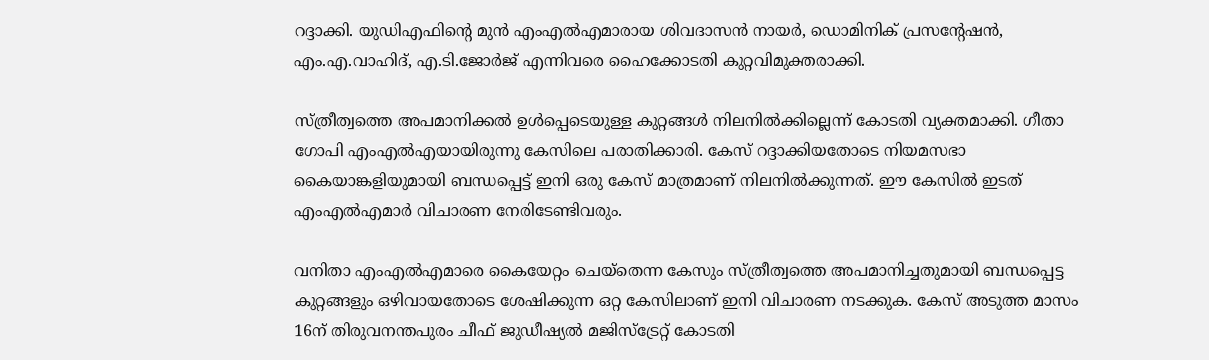റദ്ദാക്കി. യുഡിഎഫിന്‍റെ മുൻ എംഎൽഎമാരായ ശിവദാസൻ നായർ, ഡൊമിനിക് പ്രസന്‍റേഷൻ, എം.എ.വാഹിദ്, എ.ടി.ജോർജ് എന്നിവരെ ഹൈക്കോടതി കുറ്റവിമുക്തരാക്കി.

സ്ത്രീത്വത്തെ അപമാനിക്കൽ ഉൾപ്പെടെയുള്ള കുറ്റങ്ങൾ നിലനിൽക്കില്ലെന്ന് കോടതി വ്യക്തമാക്കി. ഗീതാ ഗോപി എംഎൽഎയായിരുന്നു കേസിലെ പരാതിക്കാരി. കേസ് റദ്ദാക്കിയതോടെ നിയമസഭാ കൈയാങ്കളിയുമായി ബന്ധപ്പെട്ട് ഇനി ഒരു കേസ് മാത്രമാണ് നിലനിൽക്കുന്നത്. ഈ കേസിൽ ഇടത് എംഎൽഎമാർ വിചാരണ നേരിടേണ്ടിവരും.

വനിതാ എംഎൽഎമാരെ കൈയേറ്റം ചെയ്തെന്ന കേസും സ്ത്രീത്വത്തെ അപമാനിച്ചതുമായി ബന്ധപ്പെട്ട കുറ്റങ്ങളും ഒഴിവായതോടെ ശേഷിക്കുന്ന ഒറ്റ കേസിലാണ് ഇനി വിചാരണ നടക്കുക. കേസ് അടുത്ത മാസം 16ന് തിരുവനന്തപുരം ചീഫ് ജുഡീഷ്യൽ മജിസ്‌ട്രേറ്റ് കോടതി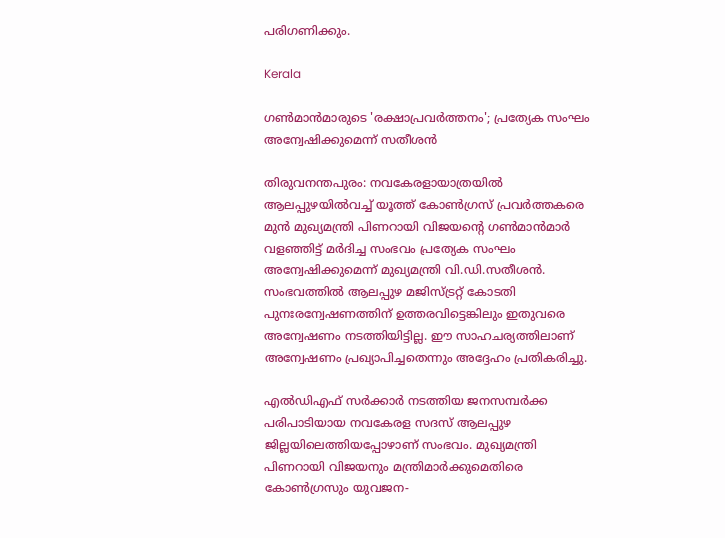പരിഗണിക്കും.

Kerala

ഗൺമാൻമാരുടെ 'രക്ഷാപ്രവർത്തനം'; പ്രത്യേക സംഘം അന്വേഷിക്കുമെന്ന് സതീശൻ

തിരുവനന്തപുരം: നവകേരളായാത്രയിൽ ആലപ്പുഴയിൽവച്ച് യൂത്ത് കോൺഗ്രസ് പ്രവർത്തകരെ മുൻ മുഖ്യമന്ത്രി പിണറായി വിജയന്‍റെ ഗൺമാൻമാർ വളഞ്ഞിട്ട് മർദിച്ച സംഭവം പ്രത്യേക സംഘം അന്വേഷിക്കുമെന്ന് മുഖ്യമന്ത്രി വി.ഡി.സതീശൻ. സംഭവത്തിൽ ആലപ്പുഴ മജിസ്ട്രറ്റ് കോടതി പുനഃരന്വേഷണത്തിന് ഉത്തരവിട്ടെങ്കിലും ഇതുവരെ അന്വേഷണം നടത്തിയിട്ടില്ല. ഈ സാഹചര്യത്തിലാണ് അന്വേഷണം പ്രഖ്യാപിച്ചതെന്നും അദ്ദേഹം പ്രതികരിച്ചു.

എൽഡിഎഫ് സർക്കാർ നടത്തിയ ജനസമ്പർക്ക പരിപാടിയായ നവകേരള സദസ് ആലപ്പുഴ ജില്ലയിലെത്തിയപ്പോഴാണ് സംഭവം. മുഖ്യമന്ത്രി പിണറായി വിജയനും മന്ത്രിമാർക്കുമെതിരെ കോൺഗ്രസും യുവജന-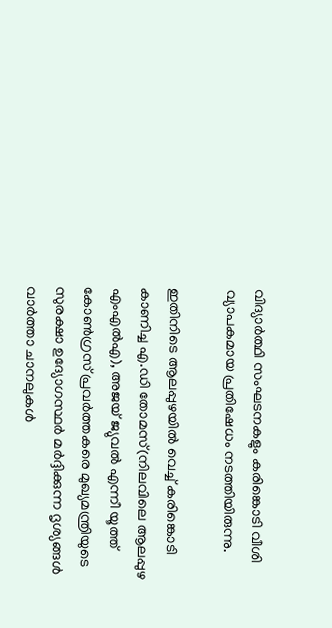വിദ്യാർത്ഥി സംഘടനകളും കരിങ്കൊടി വീശി വ്യാപകമായ പ്രതിഷേധം നടത്തിയിരുന്നു.

ഇതിനിടെ ആലപ്പുഴയിൽ വെച്ച് കരിങ്കൊടി കാണിച്ച എ.ഡി തോമസ്(നിലവിലെ ആലപ്പുഴ എംഎൽഎ), അജയ് ജ്യുവൽ എന്നീ യൂത്ത് കോൺഗ്രസ് പ്രവർത്തകരെ മുഖ്യമന്ത്രിയുടെ സുരക്ഷാ ഉദ്യോഗസ്ഥർ മർദ്ദിക്കുന്ന ദൃശ്യങ്ങൾ വാർത്താ ചാനലുകൾ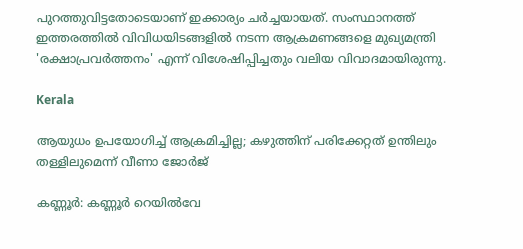പുറത്തുവിട്ടതോടെയാണ് ഇക്കാര്യം ചർച്ചയായത്. സംസ്ഥാനത്ത് ഇത്തരത്തിൽ വിവിധയിടങ്ങളിൽ നടന്ന ആക്രമണങ്ങളെ മുഖ്യമന്ത്രി 'രക്ഷാപ്രവർത്തനം' എന്ന് വിശേഷിപ്പിച്ചതും വലിയ വിവാദമായിരുന്നു.

Kerala

ആയുധം ഉപയോഗിച്ച് ആക്രമിച്ചില്ല; കഴുത്തിന് പരിക്കേറ്റത് ഉന്തിലും തള്ളിലുമെന്ന് വീണാ ജോർജ്

കണ്ണൂർ: കണ്ണൂർ റെയിൽവേ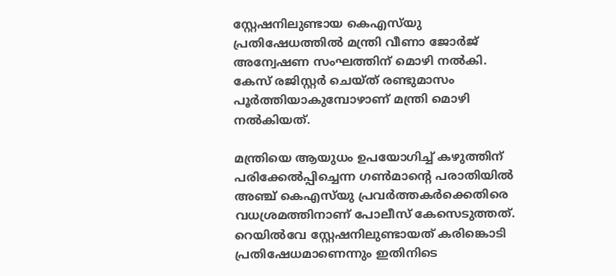സ്റ്റേഷനിലുണ്ടായ കെഎസ്‌യു പ്രതിഷേധത്തിൽ മന്ത്രി വീണാ ജോർജ് അന്വേഷണ സംഘത്തിന് മൊഴി നൽകി. കേസ് രജിസ്റ്റർ ചെയ്ത് രണ്ടുമാസം പൂര്‍ത്തിയാകുമ്പോഴാണ് മന്ത്രി മൊഴി നല്‍കിയത്.

മന്ത്രിയെ ആയുധം ഉപയോഗിച്ച് കഴുത്തിന് പരിക്കേല്‍പ്പിച്ചെന്ന ഗണ്‍മാന്‍റെ പരാതിയിൽ അഞ്ച് കെഎസ്‌യു പ്രവർത്തകർക്കെതിരെ വധശ്രമത്തിനാണ് പോലീസ് കേസെടുത്തത്. റെയില്‍വേ സ്റ്റേഷനിലുണ്ടായത് കരിങ്കൊടി പ്രതിഷേധമാണെന്നും ഇതിനിടെ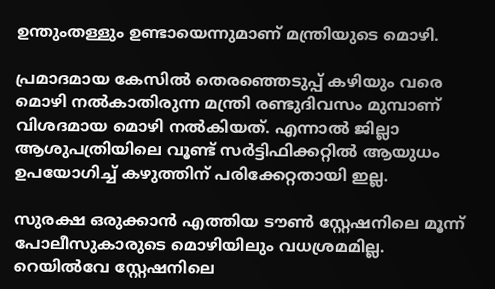ഉന്തുംതള്ളും ഉണ്ടായെന്നുമാണ് മന്ത്രിയുടെ മൊഴി.

പ്രമാദമായ കേസില്‍ തെരഞ്ഞെടുപ്പ് കഴിയും വരെ മൊഴി നല്‍കാതിരുന്ന മന്ത്രി രണ്ടുദിവസം മുമ്പാണ് വിശദമായ മൊഴി നല്‍കിയത്. എന്നാൽ ജില്ലാ ആശുപത്രിയിലെ വൂണ്ട് സര്‍ട്ടിഫിക്കറ്റില്‍ ആയുധം ഉപയോഗിച്ച് കഴുത്തിന് പരിക്കേറ്റതായി ഇല്ല.

സുരക്ഷ ഒരുക്കാന്‍ എത്തിയ ടൗണ്‍ സ്റ്റേഷനിലെ മൂന്ന് പോലീസുകാരുടെ മൊഴിയിലും വധശ്രമമില്ല. റെയില്‍വേ സ്റ്റേഷനിലെ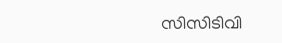സിസിടിവി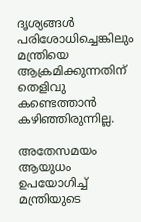ദൃശ്യങ്ങൾ പരിശോധിച്ചെങ്കിലും മന്ത്രിയെ ആക്രമിക്കുന്നതിന് തെളിവു കണ്ടെത്താൻ കഴിഞ്ഞിരുന്നില്ല.

അതേസമയം ആയുധം ഉപയോഗിച്ച് മന്ത്രിയുടെ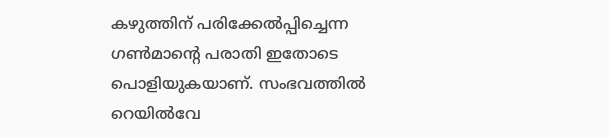കഴുത്തിന് പരിക്കേല്‍പ്പിച്ചെന്ന ഗണ്‍മാന്‍റെ പരാതി ഇതോടെ പൊളിയുകയാണ്. സംഭവത്തിൽ റെയിൽവേ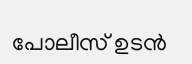പോലീസ് ഉടൻ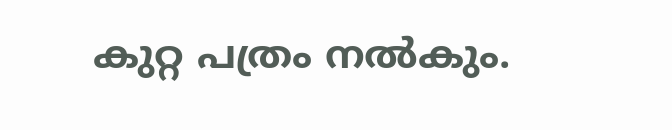കുറ്റ പത്രം നൽകും.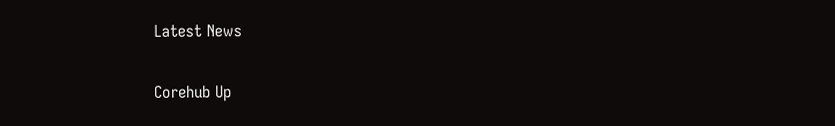Latest News

Corehub Up